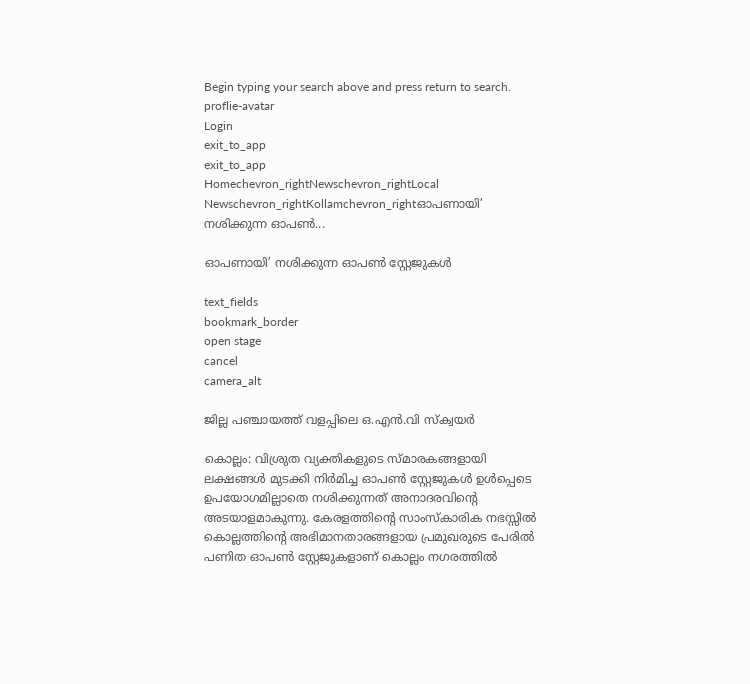Begin typing your search above and press return to search.
proflie-avatar
Login
exit_to_app
exit_to_app
Homechevron_rightNewschevron_rightLocal Newschevron_rightKollamchevron_rightഓപണായി’ നശിക്കുന്ന ഓപൺ...

ഓപണായി’ നശിക്കുന്ന ഓപൺ സ്റ്റേജുകൾ

text_fields
bookmark_border
open stage
cancel
camera_alt

ജില്ല പഞ്ചായത്ത് വളപ്പിലെ ഒ.എൻ.വി സ്ക്വയർ

കൊല്ലം: വിശ്രുത വ്യക്തികളുടെ സ്മാരകങ്ങളായി ലക്ഷങ്ങൾ മുടക്കി നിർമിച്ച ഓപൺ സ്റ്റേജുകൾ ഉൾപ്പെടെ ഉപയോഗമില്ലാതെ നശിക്കുന്നത് അനാദരവിന്‍റെ അടയാളമാകുന്നു. കേരളത്തിന്‍റെ സാംസ്കാരിക നഭസ്സിൽ കൊല്ലത്തിന്‍റെ അഭിമാനതാരങ്ങളായ പ്രമുഖരുടെ പേരിൽ പണിത ഓപൺ സ്റ്റേജുകളാണ് കൊല്ലം നഗരത്തിൽ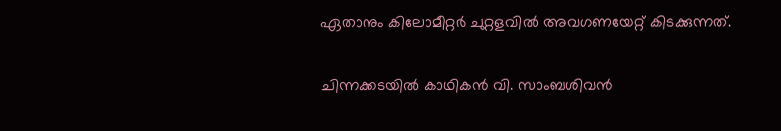ഏതാനും കിലോമീറ്റർ ചുറ്റളവിൽ അവഗണയേറ്റ് കിടക്കുന്നത്.

ചിന്നക്കടയിൽ കാഥികൻ വി. സാംബശിവൻ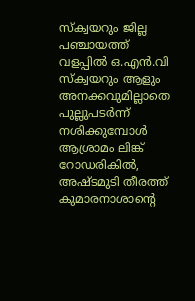സ്ക്വയറും ജില്ല പഞ്ചായത്ത് വളപ്പിൽ ഒ.എൻ.വി സ്ക്വയറും ആളും അനക്കവുമില്ലാതെ പുല്ലുപടർന്ന് നശിക്കുമ്പോൾ ആശ്രാമം ലിങ്ക് റോഡരികിൽ, അഷ്ടമുടി തീരത്ത് കുമാരനാശാന്‍റെ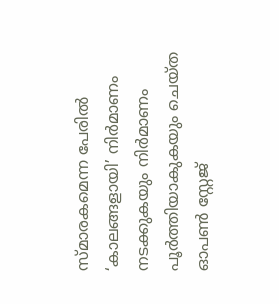സ്മാരകമെന്ന പേരിൽ ‘കാലങ്ങളായി’ നിർമാണം നടക്കുകയും നിർമാണം പൂർത്തിയാകുകയും ചെയ്ത ഓപൺ സ്റ്റേജ്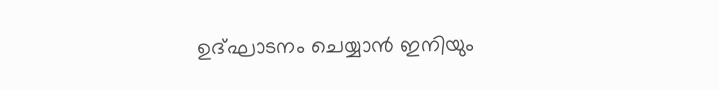ഉദ്ഘാടനം ചെയ്യാൻ ഇനിയും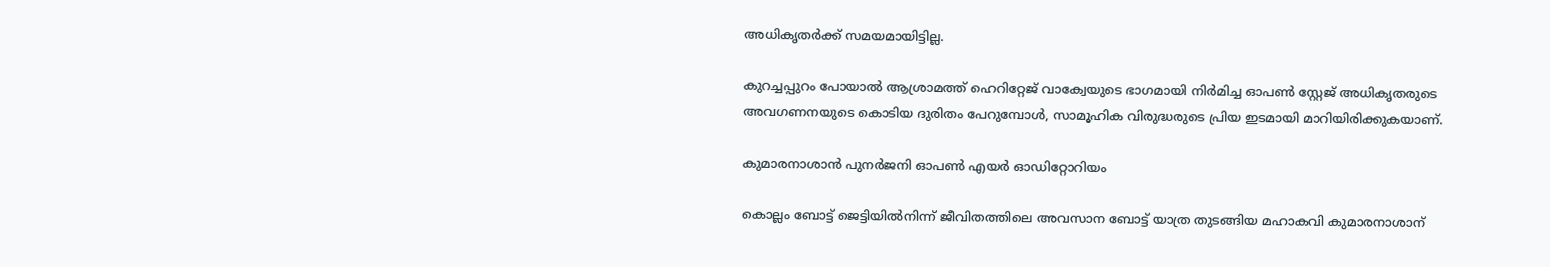അധികൃതർക്ക് സമയമായിട്ടില്ല.

കുറച്ചപ്പുറം പോയാൽ ആശ്രാമത്ത് ഹെറിറ്റേജ് വാക്വേയുടെ ഭാഗമായി നിർമിച്ച ഓപൺ സ്റ്റേജ് അധികൃതരുടെ അവഗണനയുടെ കൊടിയ ദുരിതം പേറുമ്പോൾ, സാമൂഹിക വിരുദ്ധരുടെ പ്രിയ ഇടമായി മാറിയിരിക്കുകയാണ്.

കുമാരനാശാൻ പുനർജനി ഓപൺ എയർ ഓഡിറ്റോറിയം

കൊല്ലം ബോട്ട് ജെട്ടിയിൽനിന്ന് ജീവിതത്തിലെ അവസാന ബോട്ട് യാത്ര തുടങ്ങിയ മഹാകവി കുമാരനാശാന്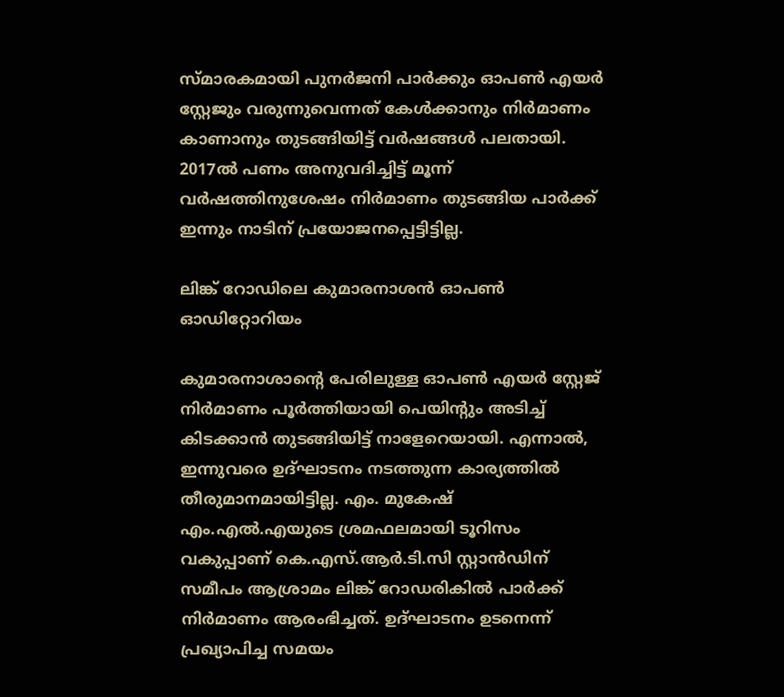സ്മാരകമായി പുനർജനി പാർക്കും ഓപൺ എയർ സ്റ്റേജും വരുന്നുവെന്നത് കേൾക്കാനും നിർമാണം കാണാനും തുടങ്ങിയിട്ട് വർഷങ്ങൾ പലതായി. 2017ൽ പണം അനുവദിച്ചിട്ട് മൂന്ന് വർഷത്തിനുശേഷം നിർമാണം തുടങ്ങിയ പാർക്ക് ഇന്നും നാടിന് പ്രയോജനപ്പെട്ടിട്ടില്ല.

ലിങ്ക് റോഡിലെ കുമാരനാശൻ ഓപൺ ഓഡിറ്റോറിയം

കുമാരനാശാന്‍റെ പേരിലുള്ള ഓപൺ എയർ സ്റ്റേജ് നിർമാണം പൂർത്തിയായി പെയിന്‍റും അടിച്ച് കിടക്കാൻ തുടങ്ങിയിട്ട് നാളേറെയായി. എന്നാൽ, ഇന്നുവരെ ഉദ്ഘാടനം നടത്തുന്ന കാര്യത്തിൽ തീരുമാനമായിട്ടില്ല. എം. മുകേഷ് എം.എൽ.എയുടെ ശ്രമഫലമായി ടൂറിസം വകുപ്പാണ് കെ.എസ്.ആർ.ടി.സി സ്റ്റാൻഡിന് സമീപം ആശ്രാമം ലിങ്ക് റോഡരികിൽ പാർക്ക് നിർമാണം ആരംഭിച്ചത്. ഉദ്ഘാടനം ഉടനെന്ന് പ്രഖ്യാപിച്ച സമയം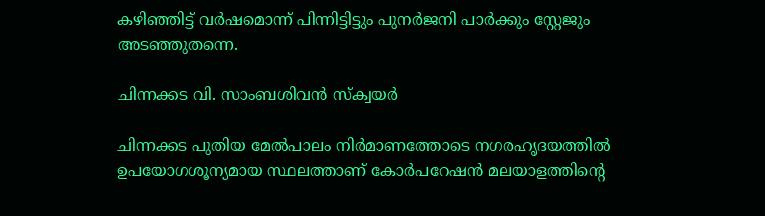കഴിഞ്ഞിട്ട് വർഷമൊന്ന് പിന്നിട്ടിട്ടും പുനർജനി പാർക്കും സ്റ്റേജും അടഞ്ഞുതന്നെ.

ചിന്നക്കട വി. സാംബശിവൻ സ്ക്വയർ

ചിന്നക്കട പുതിയ മേൽപാലം നിർമാണത്തോടെ നഗരഹൃദയത്തിൽ ഉപയോഗശൂന്യമായ സ്ഥലത്താണ് കോർപറേഷൻ മലയാളത്തിന്‍റെ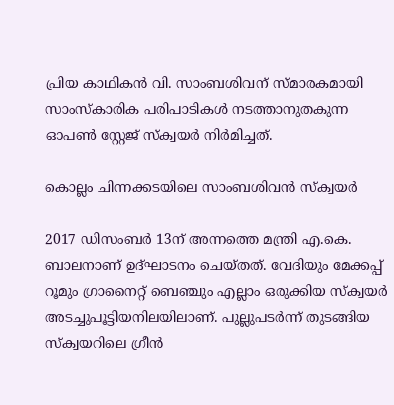പ്രിയ കാഥികൻ വി. സാംബശിവന് സ്മാരകമായി സാംസ്കാരിക പരിപാടികൾ നടത്താനുതകുന്ന ഓപൺ സ്റ്റേജ് സ്ക്വയർ നിർമിച്ചത്.

കൊല്ലം ചിന്നക്കടയിലെ സാംബശിവൻ സ്ക്വയർ

2017 ഡിസംബർ 13ന് അന്നത്തെ മന്ത്രി എ.കെ. ബാലനാണ് ഉദ്ഘാടനം ചെയ്തത്. വേദിയും മേക്കപ്പ് റൂമും ഗ്രാനൈറ്റ് ബെഞ്ചും എല്ലാം ഒരുക്കിയ സ്ക്വയർ അടച്ചുപൂട്ടിയനിലയിലാണ്. പുല്ലുപടർന്ന് തുടങ്ങിയ സ്ക്വയറിലെ ഗ്രീൻ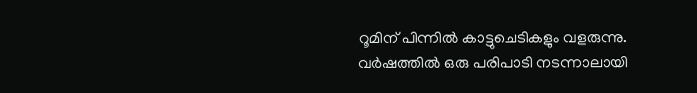റൂമിന് പിന്നിൽ കാട്ടുചെടികളും വളരുന്നു. വർഷത്തിൽ ഒരു പരിപാടി നടന്നാലായി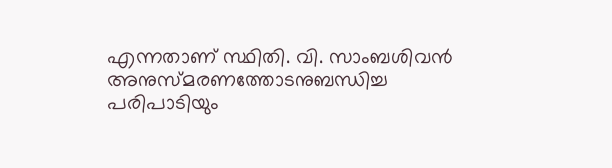എന്നതാണ് സ്ഥിതി. വി. സാംബശിവൻ അനുസ്മരണത്തോടനുബന്ധിച്ച പരിപാടിയും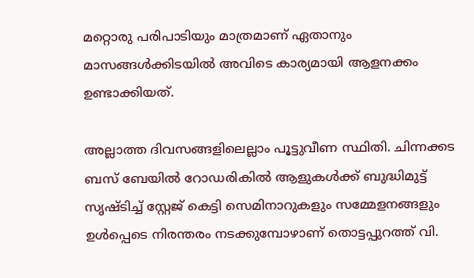മറ്റൊരു പരിപാടിയും മാത്രമാണ് ഏതാനും മാസങ്ങൾക്കിടയിൽ അവിടെ കാര്യമായി ആളനക്കം ഉണ്ടാക്കിയത്.

അല്ലാത്ത ദിവസങ്ങളിലെല്ലാം പൂട്ടുവീണ സ്ഥിതി. ചിന്നക്കട ബസ് ബേയിൽ റോഡരികിൽ ആളുകൾക്ക് ബുദ്ധിമുട്ട് സൃഷ്ടിച്ച് സ്റ്റേജ് കെട്ടി സെമിനാറുകളും സമ്മേളനങ്ങളും ഉൾപ്പെടെ നിരന്തരം നടക്കുമ്പോഴാണ് തൊട്ടപ്പുറത്ത് വി.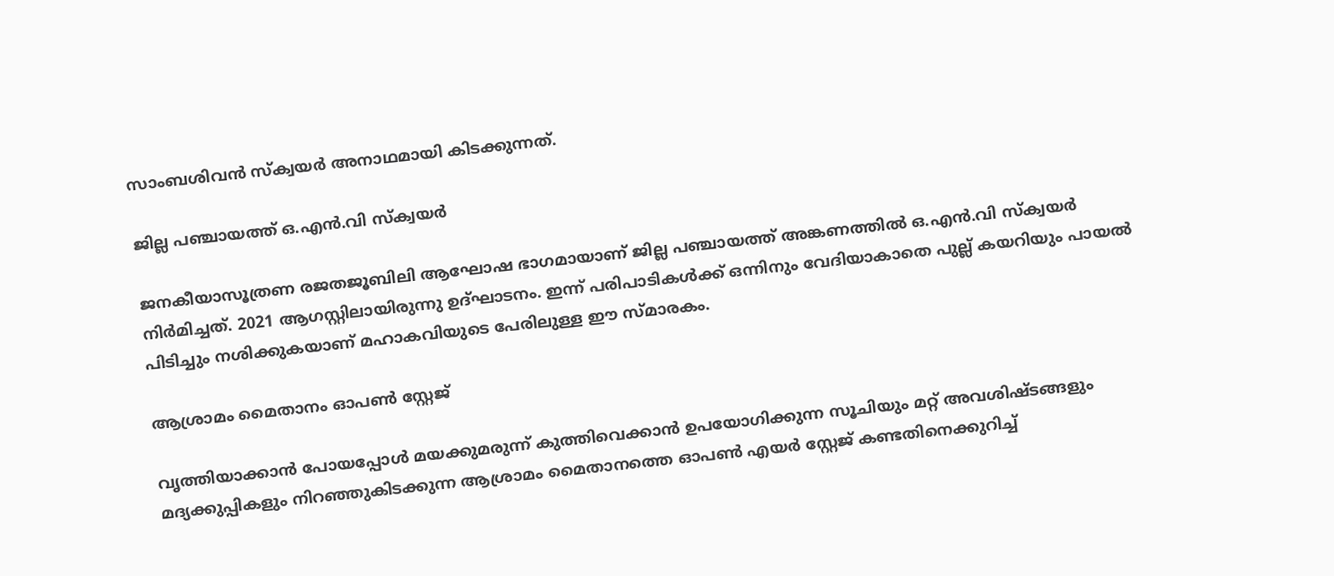സാംബശിവൻ സ്ക്വയർ അനാഥമായി കിടക്കുന്നത്.

ജില്ല പഞ്ചായത്ത് ഒ.എൻ.വി സ്ക്വയർ

ജനകീയാസൂത്രണ രജതജൂബിലി ആഘോഷ ഭാഗമായാണ് ജില്ല പഞ്ചായത്ത് അങ്കണത്തിൽ ഒ.എൻ.വി സ്ക്വയർ നിർമിച്ചത്. 2021 ആഗസ്റ്റിലായിരുന്നു ഉദ്ഘാടനം. ഇന്ന് പരിപാടികൾക്ക് ഒന്നിനും വേദിയാകാതെ പുല്ല് കയറിയും പായൽ പിടിച്ചും നശിക്കുകയാണ് മഹാകവിയുടെ പേരിലുള്ള ഈ സ്മാരകം.

ആശ്രാമം മൈതാനം ഓപൺ സ്റ്റേജ്

വൃത്തിയാക്കാൻ പോയപ്പോൾ മയക്കുമരുന്ന് കുത്തിവെക്കാൻ ഉപയോഗിക്കുന്ന സൂചിയും മറ്റ് അവശിഷ്ടങ്ങളും മദ്യക്കുപ്പികളും നിറഞ്ഞുകിടക്കുന്ന ആശ്രാമം മൈതാനത്തെ ഓപൺ എയർ സ്റ്റേജ് കണ്ടതിനെക്കുറിച്ച്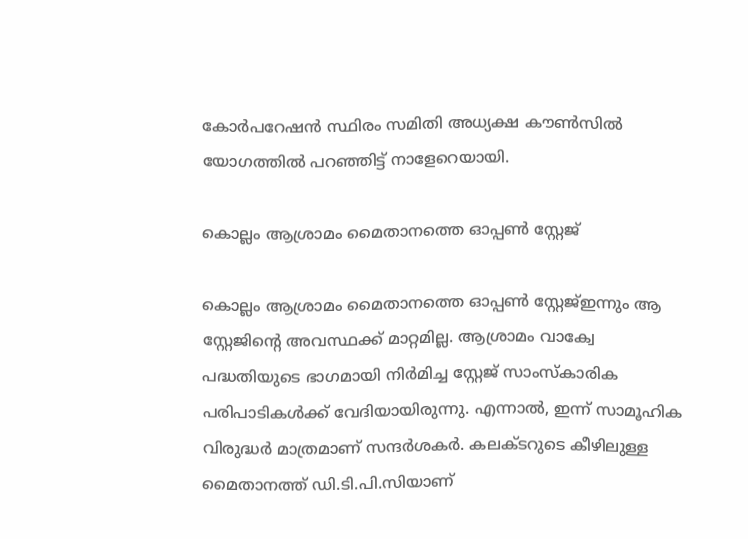കോർപറേഷൻ സ്ഥിരം സമിതി അധ്യക്ഷ കൗൺസിൽ യോഗത്തിൽ പറഞ്ഞിട്ട് നാളേറെയായി.

കൊല്ലം ആശ്രാമം മൈതാനത്തെ ഓപ്പൺ സ്റ്റേജ്

കൊല്ലം ആശ്രാമം മൈതാനത്തെ ഓപ്പൺ സ്റ്റേജ്ഇന്നും ആ സ്റ്റേജിന്‍റെ അവസ്ഥക്ക് മാറ്റമില്ല. ആശ്രാമം വാക്വേ പദ്ധതിയുടെ ഭാഗമായി നിർമിച്ച സ്റ്റേജ് സാംസ്കാരിക പരിപാടികൾക്ക് വേദിയായിരുന്നു. എന്നാൽ, ഇന്ന് സാമൂഹിക വിരുദ്ധർ മാത്രമാണ് സന്ദർശകർ. കലക്ടറുടെ കീഴിലുള്ള മൈതാനത്ത് ഡി.ടി.പി.സിയാണ്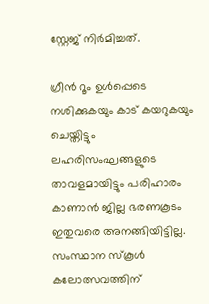സ്റ്റേജ് നിർമിച്ചത്.

ഗ്രീൻ റൂം ഉൾപ്പെടെ നശിക്കുകയും കാട് കയറുകയും ചെയ്തിട്ടും ലഹരിസംഘങ്ങളുടെ താവളമായിട്ടും പരിഹാരം കാണാൻ ജില്ല ഭരണകൂടം ഇതുവരെ അനങ്ങിയിട്ടില്ല. സംസ്ഥാന സ്കൂൾ കലോത്സവത്തിന്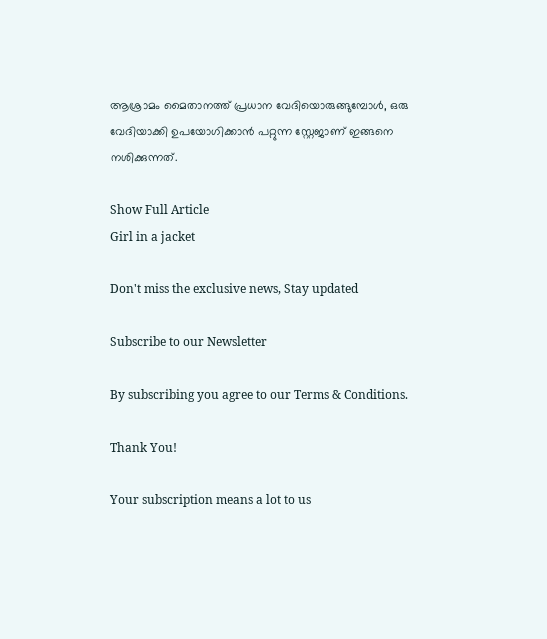ആശ്രാമം മൈതാനത്ത് പ്രധാന വേദിയൊരുങ്ങുമ്പോൾ, ഒരു വേദിയാക്കി ഉപയോഗിക്കാൻ പറ്റുന്ന സ്റ്റേജാണ് ഇങ്ങനെ നശിക്കുന്നത്.

Show Full Article
Girl in a jacket

Don't miss the exclusive news, Stay updated

Subscribe to our Newsletter

By subscribing you agree to our Terms & Conditions.

Thank You!

Your subscription means a lot to us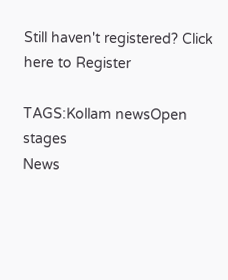Still haven't registered? Click here to Register

TAGS:Kollam newsOpen stages
News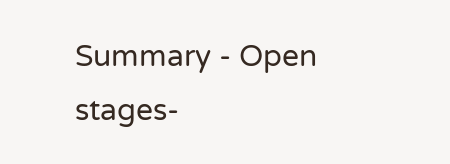Summary - Open stages-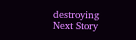destroying
Next Story